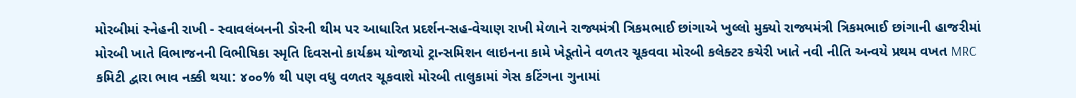મોરબીમાં સ્નેહની રાખી - સ્વાવલંબનની ડોરની થીમ પર આધારિત પ્રદર્શન-સહ-વેચાણ રાખી મેળાને રાજ્યમંત્રી ત્રિકમભાઈ છાંગાએ ખુલ્લો મુક્યો રાજ્યમંત્રી ત્રિકમભાઈ છાંગાની હાજરીમાં મોરબી ખાતે વિભાજનની વિભીષિકા સ્મૃતિ દિવસનો કાર્યક્રમ યોજાયો ટ્રાન્સમિશન લાઇનના કામે ખેડૂતોને વળતર ચૂકવવા મોરબી કલેક્ટર કચેરી ખાતે નવી નીતિ અન્વયે પ્રથમ વખત MRC કમિટી દ્વારા ભાવ નક્કી થયા: ૪૦૦% થી પણ વધુ વળતર ચૂકવાશે મોરબી તાલુકામાં ગેસ કટિંગના ગુનામાં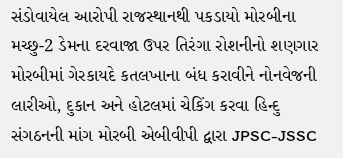સંડોવાયેલ આરોપી રાજસ્થાનથી પકડાયો મોરબીના મચ્છુ-2 ડેમના દરવાજા ઉપર તિરંગા રોશનીનો શણગાર મોરબીમાં ગેરકાયદે કતલખાના બંધ કરાવીને નોનવેજની લારીઓ, દુકાન અને હોટલમાં ચેકિંગ કરવા હિન્દુ સંગઠનની માંગ મોરબી એબીવીપી દ્વારા JPSC-JSSC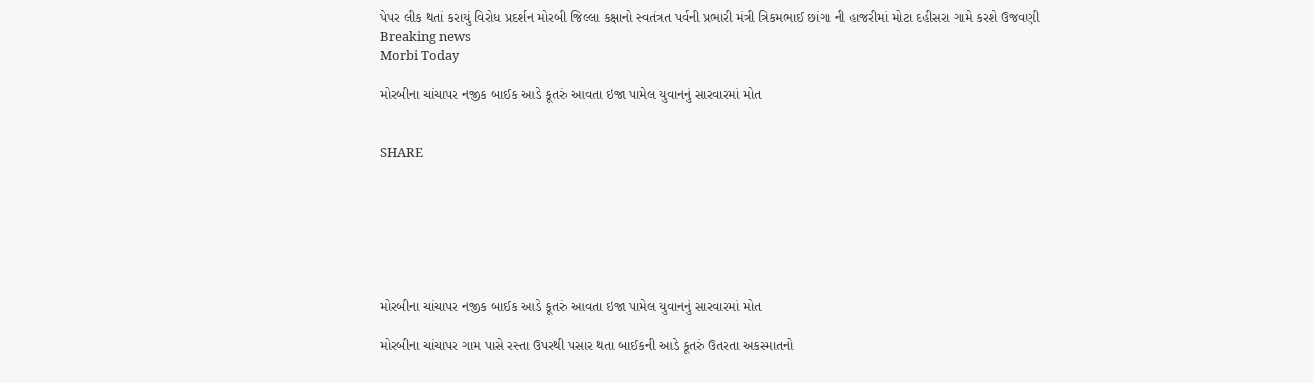પેપર લીક થતાં કરાયું વિરોધ પ્રદર્શન મોરબી જિલ્લા કક્ષાનો સ્વતંત્રત પર્વની પ્રભારી મંત્રી ત્રિકમભાઈ છાંગા ની હાજરીમાં મોટા દહીસરા ગામે કરશે ઉજવણી
Breaking news
Morbi Today

મોરબીના ચાંચાપર નજીક બાઈક આડે કૂતરું આવતા ઇજા પામેલ યુવાનનું સારવારમાં મોત


SHARE







મોરબીના ચાંચાપર નજીક બાઈક આડે કૂતરું આવતા ઇજા પામેલ યુવાનનું સારવારમાં મોત

મોરબીના ચાંચાપર ગામ પાસે રસ્તા ઉપરથી પસાર થતા બાઈકની આડે કૂતરું ઉતરતા અકસ્માતનો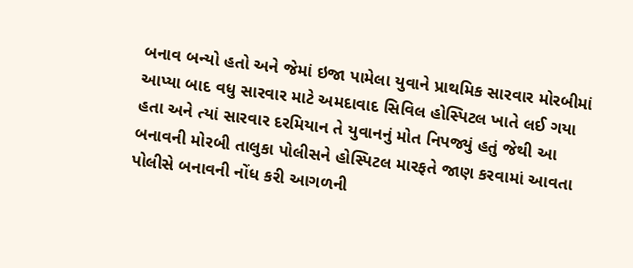બનાવ બન્યો હતો અને જેમાં ઇજા પામેલા યુવાને પ્રાથમિક સારવાર મોરબીમાં આપ્યા બાદ વધુ સારવાર માટે અમદાવાદ સિવિલ હોસ્પિટલ ખાતે લઈ ગયા હતા અને ત્યાં સારવાર દરમિયાન તે યુવાનનું મોત નિપજ્યું હતું જેથી આ બનાવની મોરબી તાલુકા પોલીસને હોસ્પિટલ મારફતે જાણ કરવામાં આવતા પોલીસે બનાવની નોંધ કરી આગળની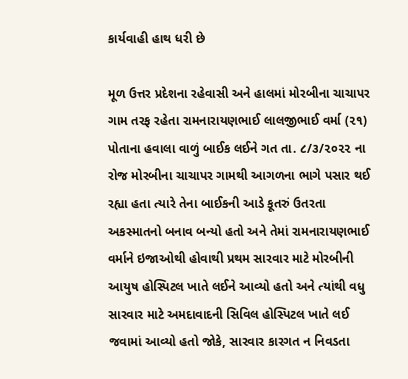કાર્યવાહી હાથ ધરી છે

મૂળ ઉત્તર પ્રદેશના રહેવાસી અને હાલમાં મોરબીના ચાચાપર ગામ તરફ રહેતા રામનારાયણભાઈ લાલજીભાઈ વર્મા (૨૧) પોતાના હવાલા વાળું બાઈક લઈને ગત તા. ૮/૩/૨૦૨૨ ના રોજ મોરબીના ચાચાપર ગામથી આગળના ભાગે પસાર થઈ રહ્યા હતા ત્યારે તેના બાઈકની આડે કૂતરું ઉતરતા અકસ્માતનો બનાવ બન્યો હતો અને તેમાં રામનારાયણભાઈ વર્માને ઇજાઓથી હોવાથી પ્રથમ સારવાર માટે મોરબીની આયુષ હોસ્પિટલ ખાતે લઈને આવ્યો હતો અને ત્યાંથી વધુ સારવાર માટે અમદાવાદની સિવિલ હોસ્પિટલ ખાતે લઈ જવામાં આવ્યો હતો જોકે, સારવાર કારગત ન નિવડતા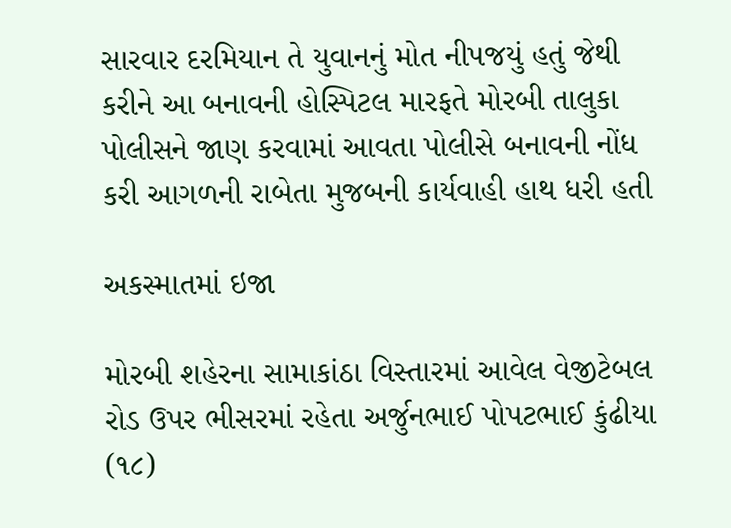સારવાર દરમિયાન તે યુવાનનું મોત નીપજયું હતું જેથી કરીને આ બનાવની હોસ્પિટલ મારફતે મોરબી તાલુકા પોલીસને જાણ કરવામાં આવતા પોલીસે બનાવની નોંધ કરી આગળની રાબેતા મુજબની કાર્યવાહી હાથ ધરી હતી

અકસ્માતમાં ઇજા

મોરબી શહેરના સામાકાંઠા વિસ્તારમાં આવેલ વેજીટેબલ રોડ ઉપર ભીસરમાં રહેતા અર્જુનભાઈ પોપટભાઈ કુંઢીયા (૧૮)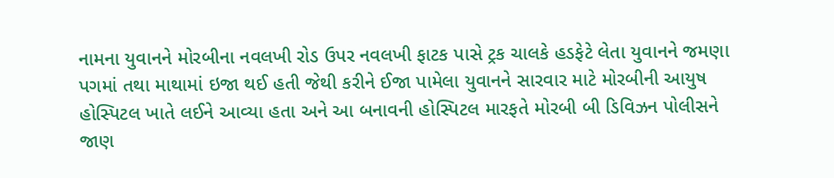નામના યુવાનને મોરબીના નવલખી રોડ ઉપર નવલખી ફાટક પાસે ટ્રક ચાલકે હડફેટે લેતા યુવાનને જમણા પગમાં તથા માથામાં ઇજા થઈ હતી જેથી કરીને ઈજા પામેલા યુવાનને સારવાર માટે મોરબીની આયુષ હોસ્પિટલ ખાતે લઈને આવ્યા હતા અને આ બનાવની હોસ્પિટલ મારફતે મોરબી બી ડિવિઝન પોલીસને જાણ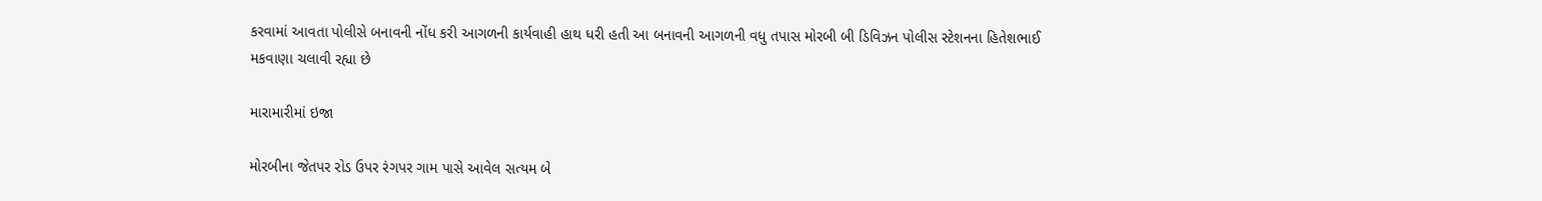કરવામાં આવતા પોલીસે બનાવની નોંધ કરી આગળની કાર્યવાહી હાથ ધરી હતી આ બનાવની આગળની વધુ તપાસ મોરબી બી ડિવિઝન પોલીસ સ્ટેશનના હિતેશભાઈ મકવાણા ચલાવી રહ્યા છે

મારામારીમાં ઇજા

મોરબીના જેતપર રોડ ઉપર રંગપર ગામ પાસે આવેલ સત્યમ બે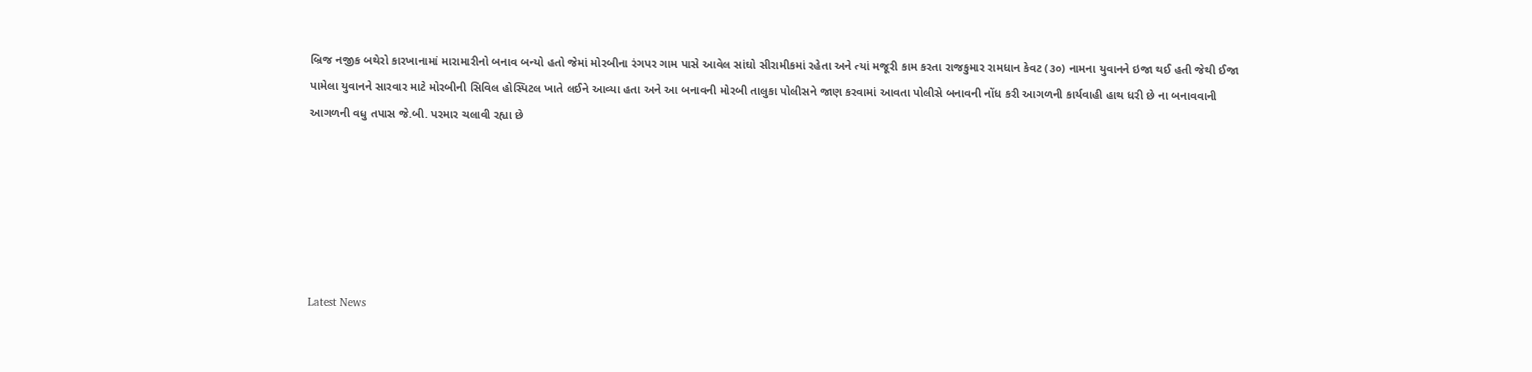બ્રિજ નજીક બથેરો કારખાનામાં મારામારીનો બનાવ બન્યો હતો જેમાં મોરબીના રંગપર ગામ પાસે આવેલ સાંઘો સીરામીકમાં રહેતા અને ત્યાં મજૂરી કામ કરતા રાજકુમાર રામધાન કેવટ (૩૦) નામના યુવાનને ઇજા થઈ હતી જેથી ઈજા પામેલા યુવાનને સારવાર માટે મોરબીની સિવિલ હોસ્પિટલ ખાતે લઈને આવ્યા હતા અને આ બનાવની મોરબી તાલુકા પોલીસને જાણ કરવામાં આવતા પોલીસે બનાવની નોંધ કરી આગળની કાર્યવાહી હાથ ધરી છે ના બનાવવાની આગળની વધુ તપાસ જે.બી. પરમાર ચલાવી રહ્યા છે






Latest News